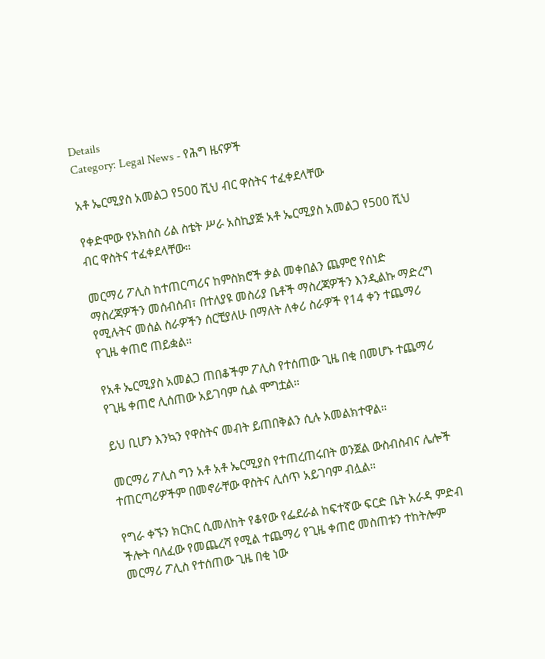Details
Category: Legal News - የሕግ ዜናዎች

አቶ ኤርሚያስ አመልጋ የ500 ሺህ ብር ዋስትና ተፈቀደላቸው

የቀድሞው የአክሰስ ሪል ስቴት ሥራ አስኪያጅ አቶ ኤርሚያስ አመልጋ የ500 ሺህ ብር ዋስትና ተፈቀደላቸው።

መርማሪ ፖሊስ ከተጠርጣሪና ከምስክሮች ቃል መቀበልን ጨምሮ የሰነድ ማስረጃዎችን መሰብሰብ፣ በተለያዩ መስሪያ ቤቶች ማስረጃዎችን እንዲልኩ ማድረግ የሚሉትና መሰል ስራዎችን ሰርቺያለሁ በማለት ለቀሪ ስራዎች የ14 ቀን ተጨማሪ የጊዜ ቀጠሮ ጠይቋል።

የአቶ ኤርሚያስ አመልጋ ጠበቆችም ፖሊስ የተሰጠው ጊዜ በቂ በመሆኑ ተጨማሪ የጊዜ ቀጠሮ ሊሰጠው አይገባም ሲል ሞግቷል።

ይህ ቢሆን እንኳን የዋስትና መብት ይጠበቅልን ሲሉ አመልክተዋል።

መርማሪ ፖሊስ ግን አቶ አቶ ኤርሚያስ የተጠረጠሩበት ወንጀል ውስብስብና ሌሎች ተጠርጣሪዎችም በመኖራቸው ዋስትና ሊሰጥ አይገባም ብሏል።

የግራ ቀኙን ክርክር ሲመለከት የቆየው የፌደራል ከፍተኛው ፍርድ ቤት አራዳ ምድብ ችሎት ባለፈው የመጨረሻ የሚል ተጨማሪ የጊዜ ቀጠሮ መስጠቱን ተከትሎም መርማሪ ፖሊስ የተሰጠው ጊዜ በቂ ነው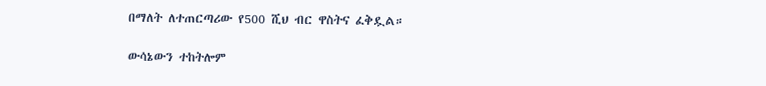በማለት ለተጠርጣሪው የ500 ሺህ ብር ዋስትና ፈቅዷል።

ውሳኔውን ተከትሎም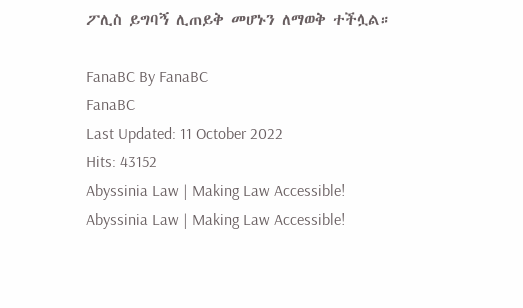ፖሊስ ይግባኝ ሊጠይቅ መሆኑን ለማወቅ ተችሏል።

FanaBC By FanaBC
FanaBC
Last Updated: 11 October 2022
Hits: 43152
Abyssinia Law | Making Law Accessible!
Abyssinia Law | Making Law Accessible!